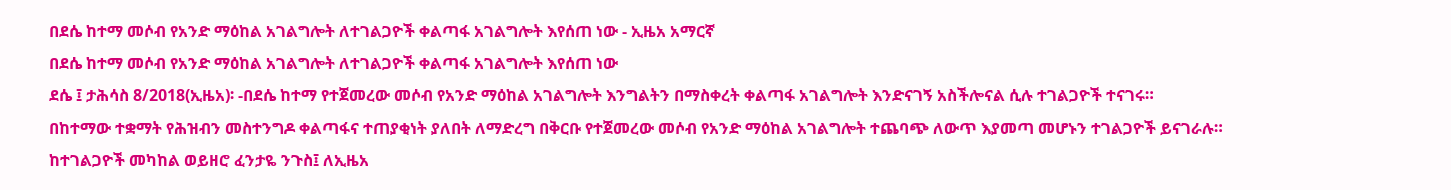በደሴ ከተማ መሶብ የአንድ ማዕከል አገልግሎት ለተገልጋዮች ቀልጣፋ አገልግሎት እየሰጠ ነው - ኢዜአ አማርኛ
በደሴ ከተማ መሶብ የአንድ ማዕከል አገልግሎት ለተገልጋዮች ቀልጣፋ አገልግሎት እየሰጠ ነው
ደሴ ፤ ታሕሳስ 8/2018(ኢዜአ)፡ -በደሴ ከተማ የተጀመረው መሶብ የአንድ ማዕከል አገልግሎት እንግልትን በማስቀረት ቀልጣፋ አገልግሎት እንድናገኝ አስችሎናል ሲሉ ተገልጋዮች ተናገሩ።
በከተማው ተቋማት የሕዝብን መስተንግዶ ቀልጣፋና ተጠያቂነት ያለበት ለማድረግ በቅርቡ የተጀመረው መሶብ የአንድ ማዕከል አገልግሎት ተጨባጭ ለውጥ እያመጣ መሆኑን ተገልጋዮች ይናገራሉ።
ከተገልጋዮች መካከል ወይዘሮ ፈንታዬ ንጉስ፤ ለኢዜአ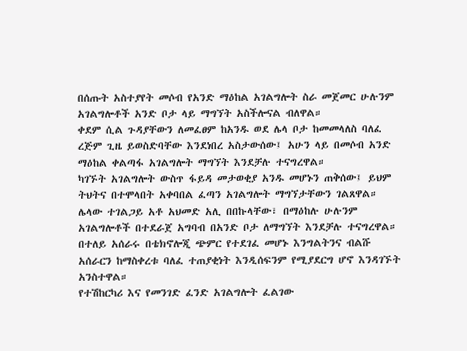በሰጡት አስተያየት መሶብ የአንድ ማዕከል አገልግሎት ስራ መጀመር ሁሉንም አገልግሎቶች አንድ ቦታ ላይ ማግኘት አስችሎናል ብለዋል።
ቀደም ሲል ጉዳያቸውን ለመፈፀም ከአንዱ ወደ ሌላ ቦታ ከመመላለስ ባለፈ ረጅም ጊዜ ይወስድባቸው እንደነበረ አስታውሰው፤ አሁን ላይ በመሶብ አንድ ማዕከል ቀልጣፋ አገልግሎት ማግኘት እንደቻሉ ተናግረዋል።
ካገኙት አገልግሎት ውስጥ ፋይዳ መታወቂያ አንዱ መሆኑን ጠቅሰው፤ ይህም ትህትና በተሞላበት አቀባበል ፈጣን አገልግሎት ማግኘታቸውን ገልጸዋል።
ሌላው ተገልጋይ አቶ አህመድ አሊ በበኩላቸው፣ በማዕከሉ ሁሉንም አገልግሎቶች በተደራጀ አግባብ በአንድ ቦታ ለማግኘት እንደቻሉ ተናግረዋል።
በተለይ አሰራሩ በቴክኖሎጂ ጭምር የተደገፈ መሆኑ እንግልትንና ብልሹ አሰራርን ከማስቀረቱ ባለፈ ተጠያቂነት እንዲሰፍንም የሚያደርግ ሆኖ እንዳገኙት አንስተዋል።
የተሽከርካሪ እና የመንገድ ፈንድ አገልግሎት ፈልገው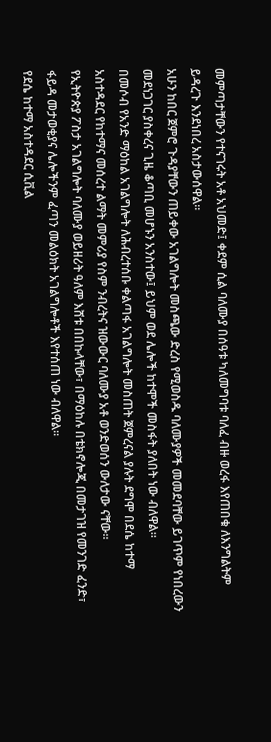መምጣታቸውን የተናገሩት አቶ አህመድ፤ ቀደም ሲል ባለሙያ በሰዓቱ ካለመግባቱ ባለፈ ብዙ ወረፋ እየጠበቁ ለእንግልትም ይዳረጉ እንደነበረ አስታውሰዋል።
አሁን ከበር ጀምሮ ጉዳያቸውን ጠይቀው አገልግሎት መስጫው ድረስ የሚወስዱ ባለሙያዎች መመደባቸው ይገጥም የነበረውን መደነጋገር ያስቀረና ጊዜ ቆጣቢ መሆኑን አንስተው፤ ይህም ወደ ሌሎች ከተሞች መስፋት ያለበት ነው ብለዋል።
በመሶብ የአንድ ማዕከል አገልግሎት ለሕብረተሰቡ ቀልጣፋ አገልግሎት መስጠት ጀምረናል ያሉት ደግሞ በደሴ ከተማ አስተዳደር የከተማና መሰረተ ልማት መምሪያ የስም ንብረትና ዝውውር ባለሙያ አቶ ወንድወሰን ውለታው ናቸው።
የኢትዮጵያ ፖስታ አገልግሎት ባለሙያ ወይዘሪት ዓለም እሸቱ በበኩላቸው፣ በማዕከሉ በቴክኖሎጂ በመታገዝ የመንገድ ፈንድ፣ ፋይዳ መታወቂያና ሌሎችንም ፈጣን መልዕክት አገልግሎቶች እየተሰጠ ነው ብለዋል።
የደሴ ከተማ አስተዳደር ሲቪል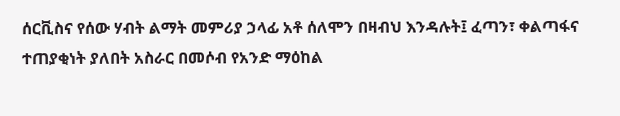ሰርቪስና የሰው ሃብት ልማት መምሪያ ኃላፊ አቶ ሰለሞን በዛብህ እንዳሉት፤ ፈጣን፣ ቀልጣፋና ተጠያቂነት ያለበት አስራር በመሶብ የአንድ ማዕከል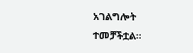አገልግሎት ተመቻችቷል።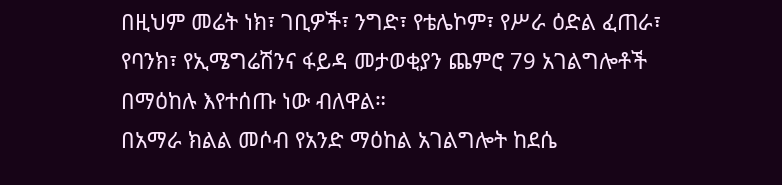በዚህም መሬት ነክ፣ ገቢዎች፣ ንግድ፣ የቴሌኮም፣ የሥራ ዕድል ፈጠራ፣ የባንክ፣ የኢሜግሬሽንና ፋይዳ መታወቂያን ጨምሮ 79 አገልግሎቶች በማዕከሉ እየተሰጡ ነው ብለዋል።
በአማራ ክልል መሶብ የአንድ ማዕከል አገልግሎት ከደሴ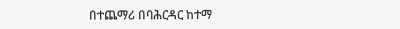በተጨማሪ በባሕርዳር ከተማ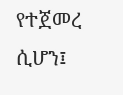የተጀመረ ሲሆን፤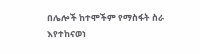በሌሎች ከተሞችም የማስፋት ስራ እየተከናወነ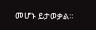መሆኑ ይታወቃል።